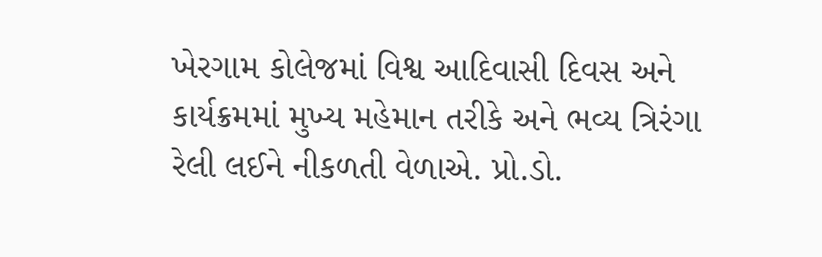ખેરગામ કોલેજમાં વિશ્વ આદિવાસી દિવસ અને કાર્યક્રમમાં મુખ્ય મહેમાન તરીકે અને ભવ્ય ત્રિરંગા રેલી લઈને નીકળતી વેળાએ. પ્રો.ડો.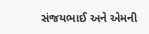સંજયભાઈ અને એમની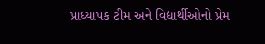પ્રાધ્યાપક ટીમ અને વિદ્યાર્થીઓનો પ્રેમ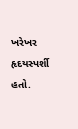ખરેખર હૃદયસ્પર્શી હતો.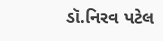ડૉ.નિરવ પટેલ